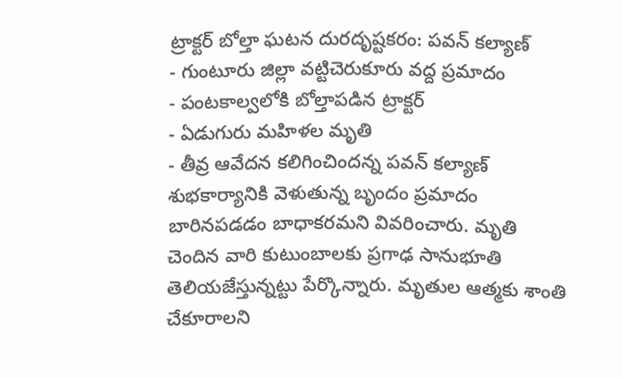ట్రాక్టర్ బోల్తా ఘటన దురదృష్టకరం: పవన్ కల్యాణ్
- గుంటూరు జిల్లా వట్టిచెరుకూరు వద్ద ప్రమాదం
- పంటకాల్వలోకి బోల్తాపడిన ట్రాక్టర్
- ఏడుగురు మహిళల మృతి
- తీవ్ర ఆవేదన కలిగించిందన్న పవన్ కల్యాణ్
శుభకార్యానికి వెళుతున్న బృందం ప్రమాదం బారినపడడం బాధాకరమని వివరించారు. మృతి చెందిన వారి కుటుంబాలకు ప్రగాఢ సానుభూతి తెలియజేస్తున్నట్టు పేర్కొన్నారు. మృతుల ఆత్మకు శాంతి చేకూరాలని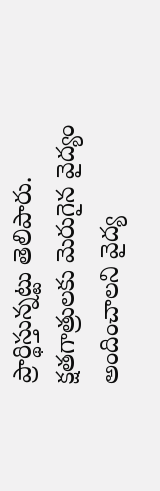ప్రార్థిస్తున్నట్టు తెలిపారు. క్షతగాత్రులకు మెరుగైన వైద్యం అందించాలని వైద్య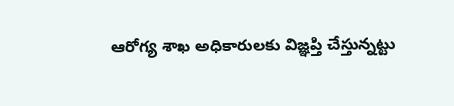ఆరోగ్య శాఖ అధికారులకు విజ్ఞప్తి చేస్తున్నట్టు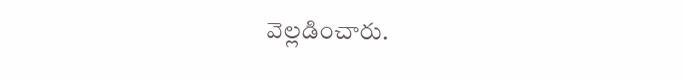వెల్లడించారు.